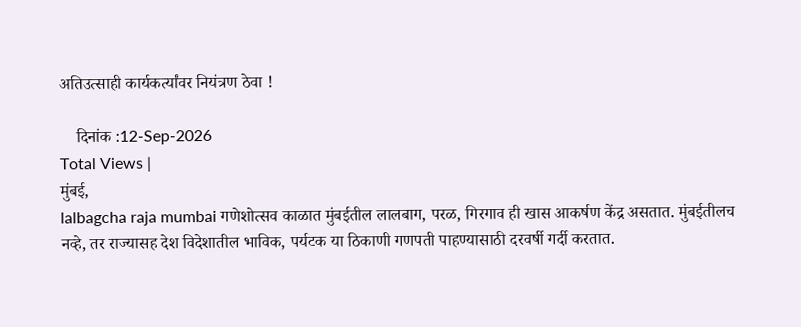अतिउत्साही कार्यकर्त्यांवर नियंत्रण ठेवा !

    दिनांक :12-Sep-2026
Total Views |
मुंबई,
lalbagcha raja mumbai गणेशोत्सव काळात मुंबईतील लालबाग, परळ, गिरगाव ही खास आकर्षण केंद्र असतात. मुंबईतीलच नव्हे, तर राज्यासह देश विदेशातील भाविक, पर्यटक या ठिकाणी गणपती पाहण्यासाठी दरवर्षी गर्दी करतात.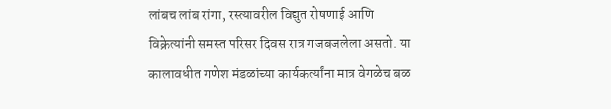लांबच लांब रांगा, रस्त्यावरील विद्युत रोषणाई आणि विक्रेत्यांनी समस्त परिसर दिवस रात्र गजबजलेला असतो. या कालावधीत गणेश मंडळांच्या कार्यकर्त्यांना मात्र वेगळेच बळ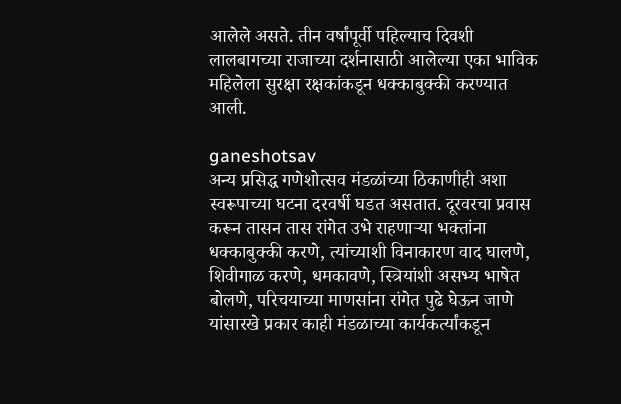आलेले असते. तीन वर्षांपूर्वी पहिल्याच दिवशी लालबागच्या राजाच्या दर्शनासाठी आलेल्या एका भाविक महिलेला सुरक्षा रक्षकांकडून धक्काबुक्की करण्यात आली.

ganeshotsav
अन्य प्रसिद्ध गणेशोत्सव मंडळांच्या ठिकाणीही अशा स्वरूपाच्या घटना दरवर्षी घडत असतात. दूरवरचा प्रवास करून तासन तास रांगेत उभे राहणाऱ्या भक्तांना धक्काबुक्की करणे, त्यांच्याशी विनाकारण वाद घालणे, शिवीगाळ करणे, धमकावणे, स्त्रियांशी असभ्य भाषेत बोलणे, परिचयाच्या माणसांना रांगेत पुढे घेऊन जाणे यांसारखे प्रकार काही मंडळाच्या कार्यकर्त्यांकडून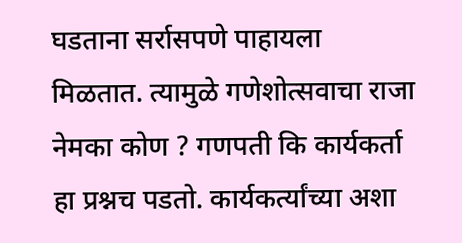घडताना सर्रासपणे पाहायला मिळतात. त्यामुळे गणेशोत्सवाचा राजा नेमका कोण ? गणपती कि कार्यकर्ता हा प्रश्नच पडतो. कार्यकर्त्यांच्या अशा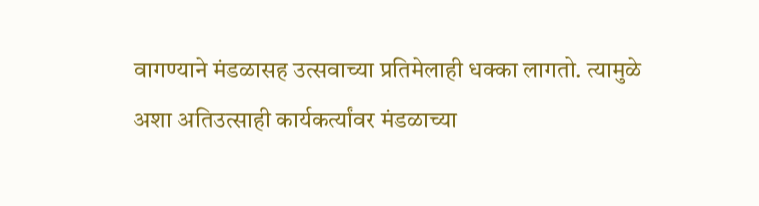वागण्याने मंडळासह उत्सवाच्या प्रतिमेलाही धक्का लागतो. त्यामुळे अशा अतिउत्साही कार्यकर्त्यांवर मंडळाच्या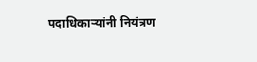पदाधिकाऱ्यांनी नियंत्रण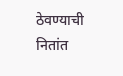ठेवण्याची नितांत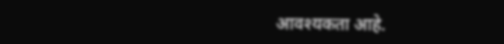आवश्यकता आहे.